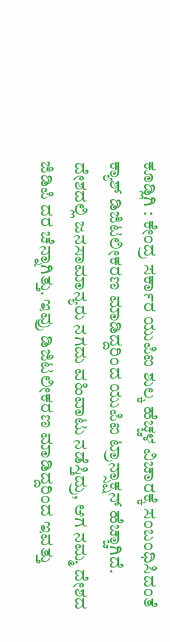ಕೂಡ್ಲಿಗಿ : ಕೇಂದ್ರ ಸರ್ಕಾರ ಯುಪಿಐ ಶುಲ್ಕ ಹೆಚ್ಚಳ ವಿಚಾರಕ್ಕೆ ಸಂಬಂಧಿಸಿದಂತೆ ಕ್ಯಾಶ್ ಡಿಜಿಟಲೀಕರಣ ಮಾಡಿದ್ದರಿಂದ ಯುಪಿಐ ಟ್ರಾನ್ಸಾಕ್ಷನ್ ಹೆಚ್ಚಾಗಿದೆ. ದೇಶದಲ್ಲಿ ಜನಸಾಮಾನ್ಯರು ನಗದು ವಹಿವಾಟು ನಡೆಸ್ತಿದ್ರು, ಆಗ ನಮ್ಮ ದೇಶದ ಜಿಡಿಪಿ ದರ ಚೆನ್ನಾಗಿತ್ತು. ಇವ್ರು ಡಿಜಿಟಲೀಕರಣ ಮಾಡಿದ್ದರಿಂದ ಇವತ್ತು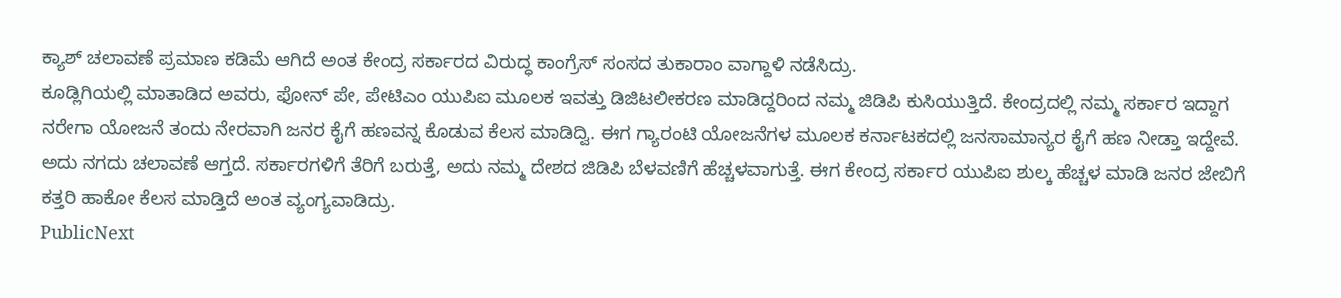ಕ್ಯಾಶ್ ಚಲಾವಣೆ ಪ್ರಮಾಣ ಕಡಿಮೆ ಆಗಿದೆ ಅಂತ ಕೇಂದ್ರ ಸರ್ಕಾರದ ವಿರುದ್ಧ ಕಾಂಗ್ರೆಸ್ ಸಂಸದ ತುಕಾರಾಂ ವಾಗ್ದಾಳಿ ನಡೆಸಿದ್ರು.
ಕೂಡ್ಲಿಗಿಯಲ್ಲಿ ಮಾತಾಡಿದ ಅವರು, ಫೋನ್ ಪೇ, ಪೇಟಿಎಂ ಯುಪಿಐ ಮೂಲಕ ಇವತ್ತು ಡಿಜಿಟಲೀಕರಣ ಮಾಡಿದ್ದರಿಂದ ನಮ್ಮ ಜಿಡಿಪಿ ಕುಸಿಯುತ್ತಿದೆ. ಕೇಂದ್ರದಲ್ಲಿ ನಮ್ಮ ಸರ್ಕಾರ ಇದ್ದಾಗ ನರೇಗಾ ಯೋಜನೆ ತಂದು ನೇರವಾಗಿ ಜನರ ಕೈಗೆ ಹಣವನ್ನ ಕೊಡುವ ಕೆಲಸ ಮಾಡಿದ್ವಿ. ಈಗ ಗ್ಯಾರಂಟಿ ಯೋಜನೆಗಳ ಮೂಲಕ ಕರ್ನಾಟಕದಲ್ಲಿ ಜನಸಾಮಾನ್ಯರ ಕೈಗೆ ಹಣ ನೀಡ್ತಾ ಇದ್ದೇವೆ. ಅದು ನಗದು ಚಲಾವಣೆ ಆಗ್ತದೆ. ಸರ್ಕಾರಗಳಿಗೆ ತೆರಿಗೆ ಬರುತ್ತೆ, ಅದು ನಮ್ಮ ದೇಶದ ಜಿಡಿಪಿ ಬೆಳವಣಿಗೆ ಹೆಚ್ಚಳವಾಗುತ್ತೆ. ಈಗ ಕೇಂದ್ರ ಸರ್ಕಾರ ಯುಪಿಐ ಶುಲ್ಕ ಹೆಚ್ಚಳ ಮಾಡಿ ಜನರ ಜೇಬಿಗೆ ಕತ್ತರಿ ಹಾಕೋ ಕೆಲಸ ಮಾಡ್ತಿದೆ ಅಂತ ವ್ಯಂಗ್ಯವಾಡಿದ್ರು.
PublicNext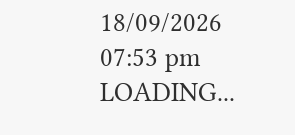18/09/2026 07:53 pm
LOADING...